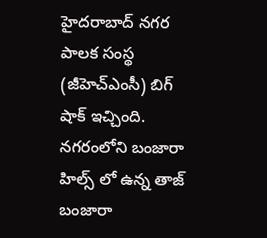హైదరాబాద్ నగర పాలక సంస్థ (జీహెచ్ఎంసీ) బిగ్ షాక్ ఇచ్చింది. నగరంలోని బంజారా హిల్స్ లో ఉన్న తాజ్ బంజారా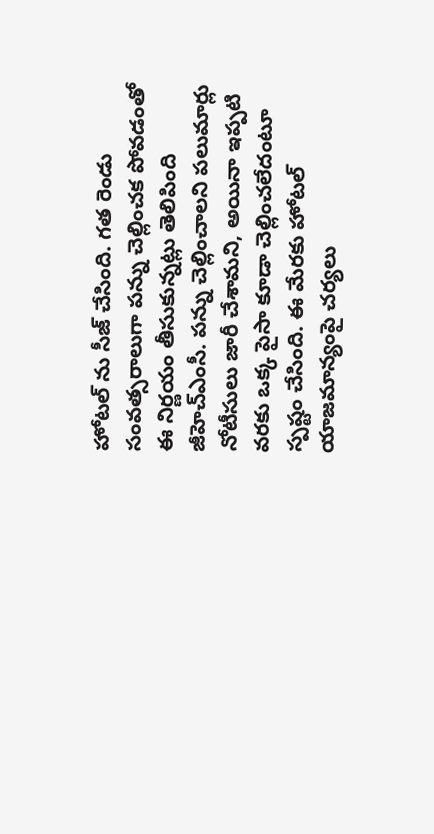హోటల్ ను సీజ్ చేసింది. గత రెండు సంవత్సరాలుగా పన్ను చెల్లించక పోవడంతో ఈ నిర్ణయం తీసుకున్నట్లు తెలిపింది జీహెచ్ఎంసీ. పన్ను చెల్లించాలని పలుమార్లు నోటీసులు జారీ చేశామని, అయినా ఇప్పటి వరకు ఒక్క పైసా కూడా చెల్లించలేదంటూ స్పష్టం చేసింది. ఈ మేరకు హోటల్ యాజమాన్యంపై చర్యలు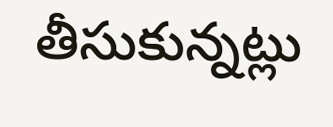తీసుకున్నట్లు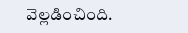వెల్లడించింది.